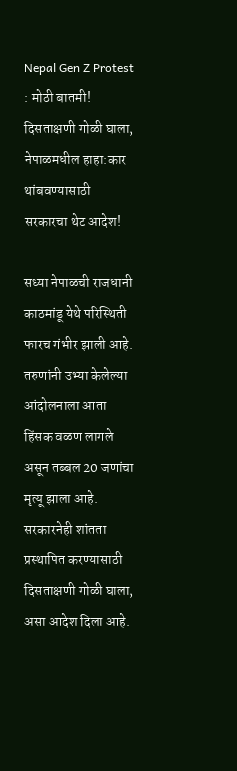Nepal Gen Z Protest : मोठी बातमी! दिसताक्षणी गोळी घाला, नेपाळमधील हाहा:कार थांबवण्यासाठी सरकारचा थेट आदेश!

सध्या नेपाळची राजधानी काठमांडू येथे परिस्थिती फारच गंभीर झाली आहे. तरुणांनी उभ्या केलेल्या आंदोलनाला आता हिंसक वळण लागले असून तब्बल 20 जणांचा मृत्यू झाला आहे. सरकारनेही शांतता प्रस्थापित करण्यासाठी दिसताक्षणी गोळी घाला, असा आदेश दिला आहे.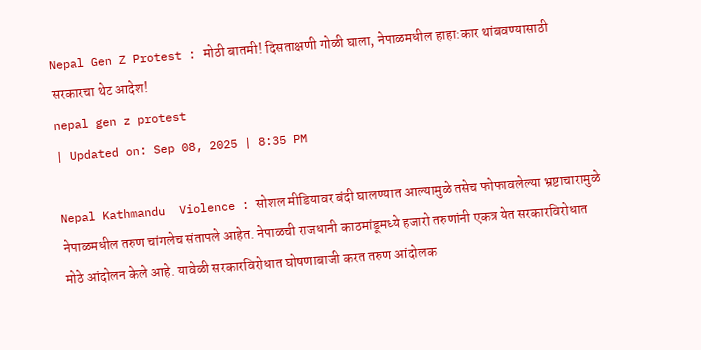Nepal Gen Z Protest : मोठी बातमी! दिसताक्षणी गोळी घाला, नेपाळमधील हाहा:कार थांबवण्यासाठी सरकारचा थेट आदेश!
nepal gen z protest
| Updated on: Sep 08, 2025 | 8:35 PM

Nepal Kathmandu  Violence : सोशल मीडियावर बंदी घालण्यात आल्यामुळे तसेच फोफावलेल्या भ्रष्टाचारामुळे नेपाळमधील तरुण चांगलेच संतापले आहेत. नेपाळची राजधानी काठमांडूमध्ये हजारो तरुणांनी एकत्र येत सरकारविरोधात मोठे आंदोलन केले आहे. यावेळी सरकारविरोधात घोषणाबाजी करत तरुण आंदोलक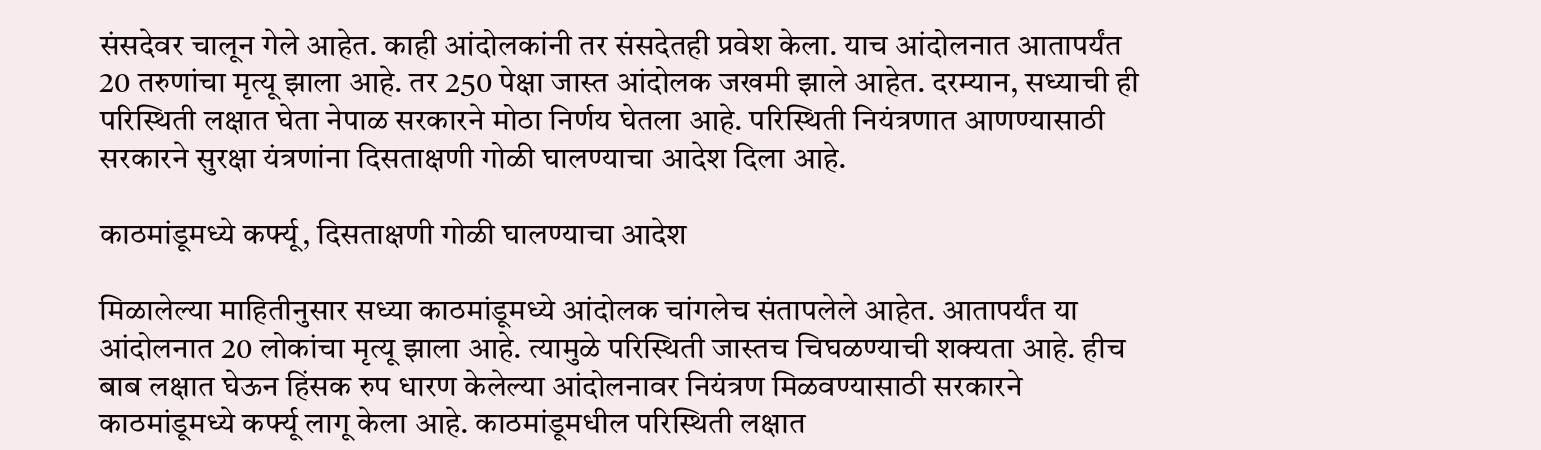संसदेवर चालून गेले आहेत. काही आंदोलकांनी तर संसदेतही प्रवेश केला. याच आंदोलनात आतापर्यंत 20 तरुणांचा मृत्यू झाला आहे. तर 250 पेक्षा जास्त आंदोलक जखमी झाले आहेत. दरम्यान, सध्याची ही परिस्थिती लक्षात घेता नेपाळ सरकारने मोठा निर्णय घेतला आहे. परिस्थिती नियंत्रणात आणण्यासाठी सरकारने सुरक्षा यंत्रणांना दिसताक्षणी गोळी घालण्याचा आदेश दिला आहे.

काठमांडूमध्ये कर्फ्यू, दिसताक्षणी गोळी घालण्याचा आदेश

मिळालेल्या माहितीनुसार सध्या काठमांडूमध्ये आंदोलक चांगलेच संतापलेले आहेत. आतापर्यंत या आंदोलनात 20 लोकांचा मृत्यू झाला आहे. त्यामुळे परिस्थिती जास्तच चिघळण्याची शक्यता आहे. हीच बाब लक्षात घेऊन हिंसक रुप धारण केलेल्या आंदोलनावर नियंत्रण मिळवण्यासाठी सरकारने काठमांडूमध्ये कर्फ्यू लागू केला आहे. काठमांडूमधील परिस्थिती लक्षात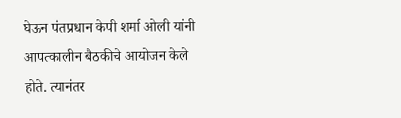घेऊन पंतप्रधान केपी शर्मा ओली यांनी आपत्कालीन बैठकीचे आयोजन केले होते. त्यानंतर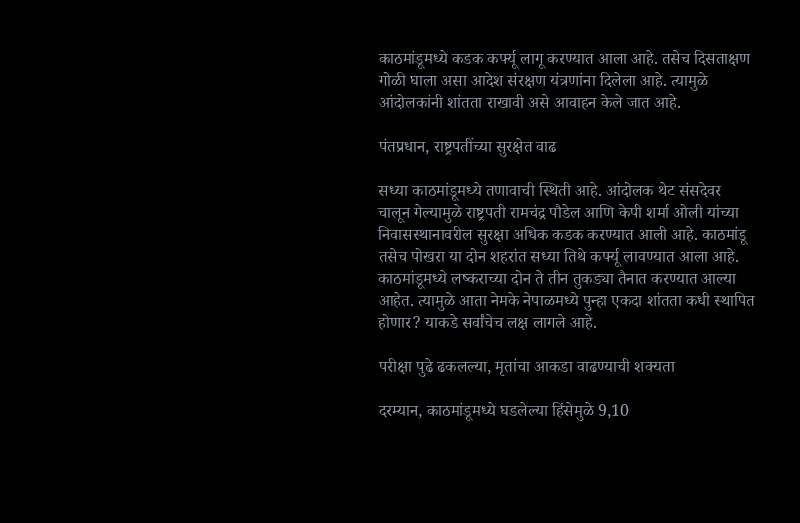काठमांडूमध्ये कडक कर्फ्यू लागू करण्यात आला आहे. तसेच दिसताक्षण गोळी घाला असा आदेश संरक्षण यंत्रणांना दिलेला आहे. त्यामुळे आंदोलकांनी शांतता राखावी असे आवाहन केले जात आहे.

पंतप्रधान, राष्ट्रपतींच्या सुरक्षेत वाढ

सध्या काठमांडूमध्ये तणावाची स्थिती आहे. आंदोलक थेट संसदेवर चालून गेल्यामुळे राष्ट्रपती रामचंद्र पौडेल आणि केपी शर्मा ओली यांच्या निवासस्थानावरील सुरक्षा अधिक कडक करण्यात आली आहे. काठमांडू तसेच पोखरा या दोन शहरांत सध्या तिथे कर्फ्यू लावण्यात आला आहे. काठमांडूमध्ये लष्कराच्या दोन ते तीन तुकड्या तैनात करण्यात आल्या आहेत. त्यामुळे आता नेमके नेपाळमध्ये पुन्हा एकदा शांतता कधी स्थापित होणार? याकडे सर्वांचेच लक्ष लागले आहे.

परीक्षा पुढे ढकलल्या, मृतांचा आकडा वाढण्याची शक्यता

दरम्यान, काठमांडूमध्ये घडलेल्या हिंसेमुळे 9,10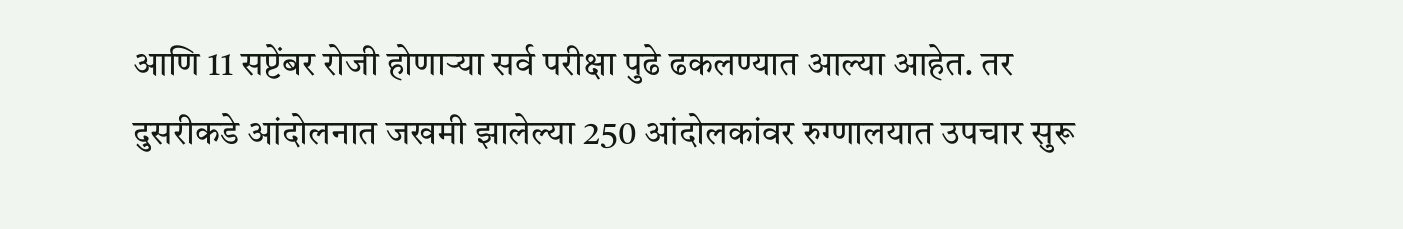आणि 11 सप्टेंबर रोजी होणाऱ्या सर्व परीक्षा पुढे ढकलण्यात आल्या आहेत. तर दुसरीकडे आंदोलनात जखमी झालेल्या 250 आंदोलकांवर रुग्णालयात उपचार सुरू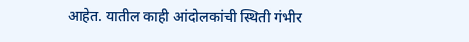आहेत. यातील काही आंदोलकांची स्थिती गंभीर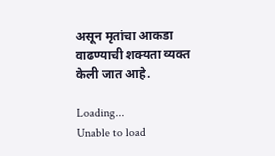असून मृतांचा आकडा वाढण्याची शक्यता व्यक्त केली जात आहे.

Loading...
Unable to load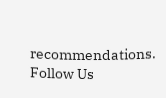recommendations.
Follow Us